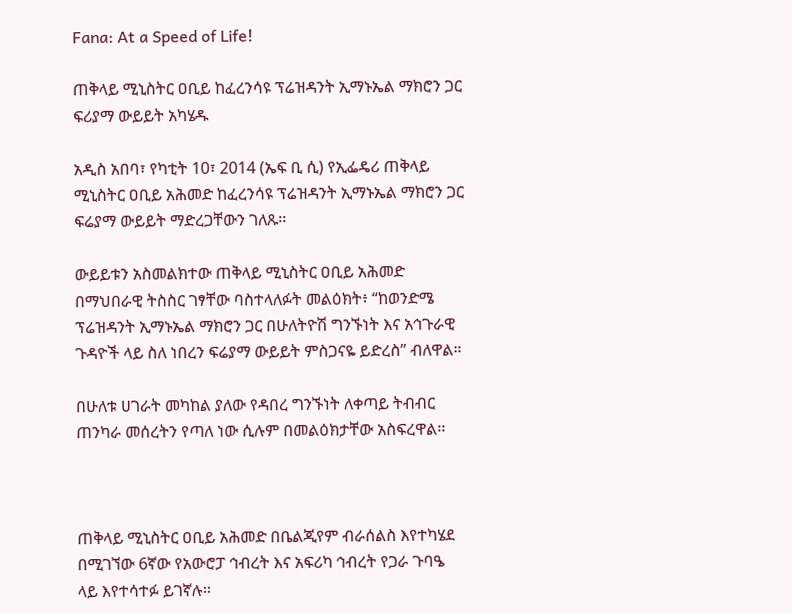Fana: At a Speed of Life!

ጠቅላይ ሚኒስትር ዐቢይ ከፈረንሳዩ ፕሬዝዳንት ኢማኑኤል ማክሮን ጋር ፍሪያማ ውይይት አካሄዱ

አዲስ አበባ፣ የካቲት 10፣ 2014 (ኤፍ ቢ ሲ) የኢፌዴሪ ጠቅላይ ሚኒስትር ዐቢይ አሕመድ ከፈረንሳዩ ፕሬዝዳንት ኢማኑኤል ማክሮን ጋር ፍሬያማ ውይይት ማድረጋቸውን ገለጹ፡፡

ውይይቱን አስመልክተው ጠቅላይ ሚኒስትር ዐቢይ አሕመድ በማህበራዊ ትስስር ገፃቸው ባስተላለፉት መልዕክት፥ “ከወንድሜ ፕሬዝዳንት ኢማኑኤል ማክሮን ጋር በሁለትዮሽ ግንኙነት እና አኅጉራዊ ጉዳዮች ላይ ስለ ነበረን ፍሬያማ ውይይት ምስጋናዬ ይድረስ” ብለዋል።

በሁለቱ ሀገራት መካከል ያለው የዳበረ ግንኙነት ለቀጣይ ትብብር ጠንካራ መሰረትን የጣለ ነው ሲሉም በመልዕክታቸው አስፍረዋል፡፡



ጠቅላይ ሚኒስትር ዐቢይ አሕመድ በቤልጂየም ብራሰልስ እየተካሄደ በሚገኘው 6ኛው የአውሮፓ ኅብረት እና አፍሪካ ኅብረት የጋራ ጉባዔ ላይ እየተሳተፉ ይገኛሉ፡፡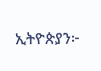ኢትዮጵያን፦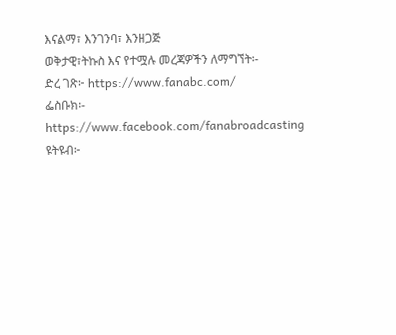እናልማ፣ እንገንባ፣ እንዘጋጅ
ወቅታዊ፣ትኩስ እና የተሟሉ መረጃዎችን ለማግኘት፡-
ድረ ገጽ፦ https://www.fanabc.com/
ፌስቡክ፡- https://www.facebook.com/fanabroadcasting
ዩትዩብ፦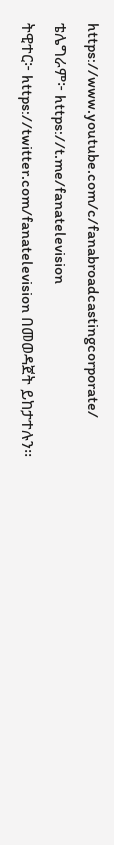https://www.youtube.com/c/fanabroadcastingcorporate/
ቴሌግራም፦ https://t.me/fanatelevision
ትዊተር፦ https://twitter.com/fanatelevision በመወዳጀት ይከታተሉን፡፡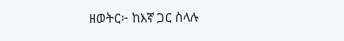ዘወትር፦ ከእኛ ጋር ስላሉ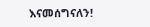እናመሰግናለን!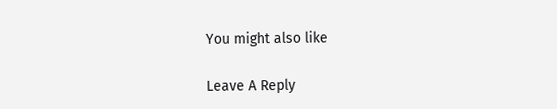You might also like

Leave A Reply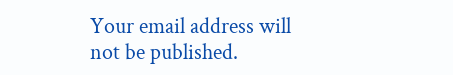Your email address will not be published.